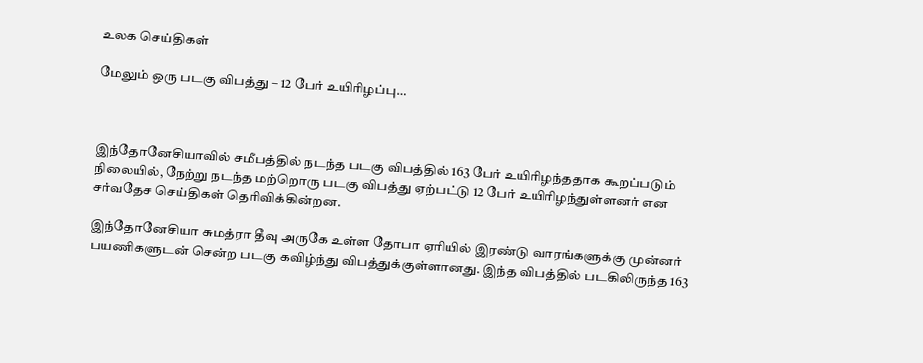உலக செய்திகள்

மேலும் ஒரு படகு விபத்து – 12 பேர் உயிரிழப்பு…



இந்தோனேசியாவில் சமீபத்தில் நடந்த படகு விபத்தில் 163 பேர் உயிரிழந்ததாக கூறப்படும் நிலையில், நேற்று நடந்த மற்றொரு படகு விபத்து ஏற்பட்டு 12 பேர் உயிரிழந்துள்ளனர் என சர்வதேச செய்திகள் தெரிவிக்கின்றன.

இந்தோனேசியா சுமத்ரா தீவு அருகே உள்ள தோபா ஏரியில் இரண்டு வாரங்களுக்கு முன்னர் பயணிகளுடன் சென்ற படகு கவிழ்ந்து விபத்துக்குள்ளானது. இந்த விபத்தில் படகிலிருந்த 163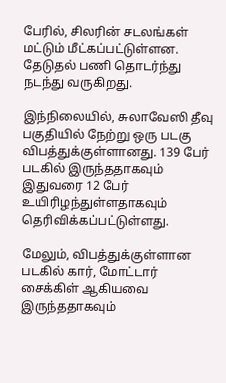பேரில், சிலரின் சடலங்கள் மட்டும் மீட்கப்பட்டுள்ளன. தேடுதல் பணி தொடர்ந்து நடந்து வருகிறது.

இந்நிலையில், சுலாவேஸி தீவு பகுதியில் நேற்று ஒரு படகு விபத்துக்குள்ளானது. 139 பேர் படகில் இருந்ததாகவும் இதுவரை 12 பேர் உயிரிழந்துள்ளதாகவும் தெரிவிக்கப்பட்டுள்ளது.

மேலும், விபத்துக்குள்ளான படகில் கார், மோட்டார் சைக்கிள் ஆகியவை இருந்ததாகவும்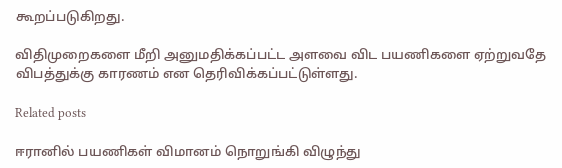கூறப்படுகிறது.

விதிமுறைகளை மீறி அனுமதிக்கப்பட்ட அளவை விட பயணிகளை ஏற்றுவதே விபத்துக்கு காரணம் என தெரிவிக்கப்பட்டுள்ளது.

Related posts

ஈரானில் பயணிகள் விமானம் நொறுங்கி விழுந்து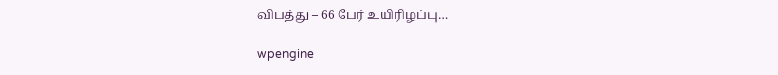விபத்து – 66 பேர் உயிரிழப்பு…

wpengine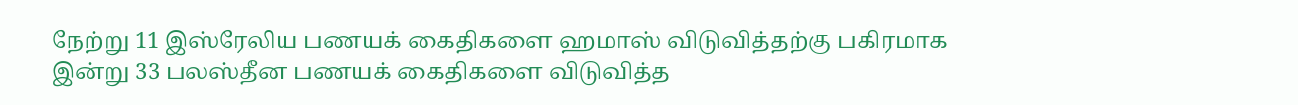நேற்று 11 இஸ்ரேலிய பணயக் கைதிகளை ஹமாஸ் விடுவித்தற்கு பகிரமாக இன்று 33 பலஸ்தீன பணயக் கைதிகளை விடுவித்த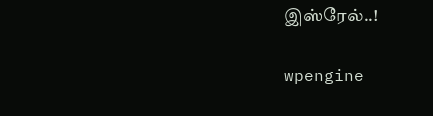இஸ்ரேல்..!

wpengine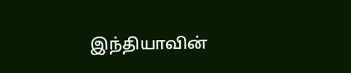இந்தியாவின்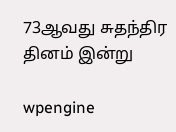73ஆவது சுதந்திர தினம் இன்று

wpengine